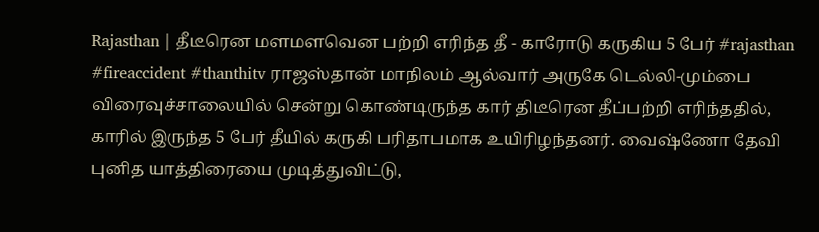Rajasthan | தீடீரென மளமளவென பற்றி எரிந்த தீ - காரோடு கருகிய 5 பேர் #rajasthan #fireaccident #thanthitv ராஜஸ்தான் மாநிலம் ஆல்வார் அருகே டெல்லி-மும்பை விரைவுச்சாலையில் சென்று கொண்டிருந்த கார் திடீரென தீப்பற்றி எரிந்ததில், காரில் இருந்த 5 பேர் தீயில் கருகி பரிதாபமாக உயிரிழந்தனர். வைஷ்ணோ தேவி புனித யாத்திரையை முடித்துவிட்டு,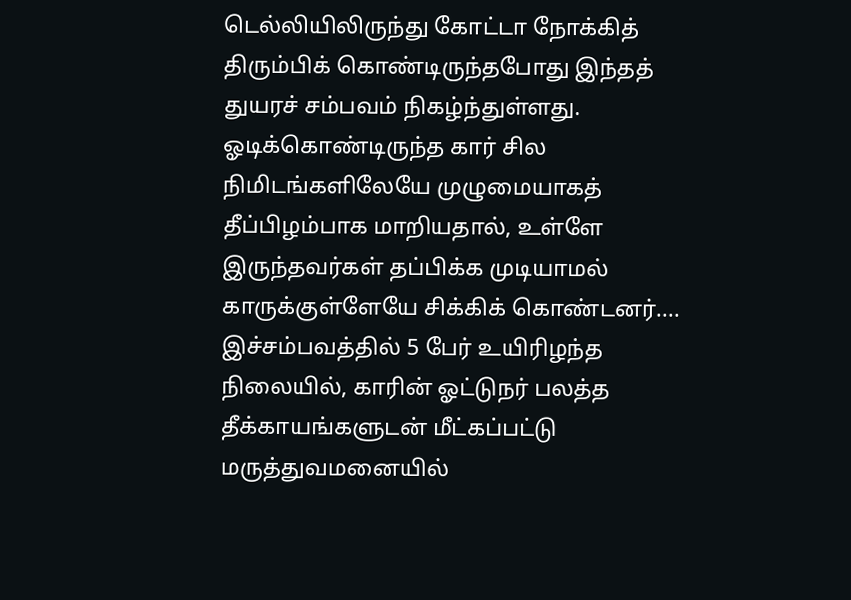டெல்லியிலிருந்து கோட்டா நோக்கித் திரும்பிக் கொண்டிருந்தபோது இந்தத் துயரச் சம்பவம் நிகழ்ந்துள்ளது. ஓடிக்கொண்டிருந்த கார் சில நிமிடங்களிலேயே முழுமையாகத் தீப்பிழம்பாக மாறியதால், உள்ளே இருந்தவர்கள் தப்பிக்க முடியாமல் காருக்குள்ளேயே சிக்கிக் கொண்டனர்.... இச்சம்பவத்தில் 5 பேர் உயிரிழந்த நிலையில், காரின் ஓட்டுநர் பலத்த தீக்காயங்களுடன் மீட்கப்பட்டு மருத்துவமனையில்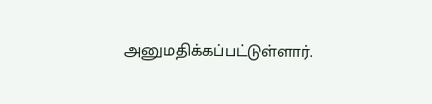அனுமதிக்கப்பட்டுள்ளார்.